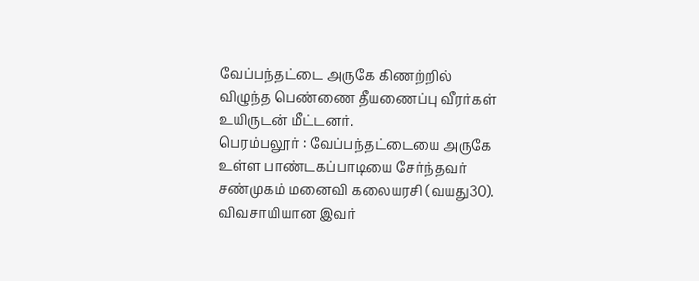வேப்பந்தட்டை அருகே கிணற்றில் விழுந்த பெண்ணை தீயணைப்பு வீரர்கள் உயிருடன் மீட்டனர்.
பெரம்பலூர் : வேப்பந்தட்டையை அருகே உள்ள பாண்டகப்பாடியை சேர்ந்தவர் சண்முகம் மனைவி கலையரசி (வயது30). விவசாயியான இவர்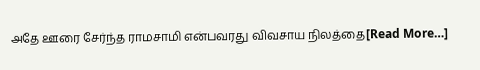அதே ஊரை சேர்ந்த ராமசாமி என்பவரது விவசாய நிலத்தை[Read More…]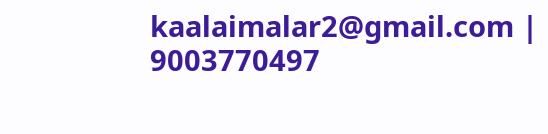kaalaimalar2@gmail.com |
9003770497